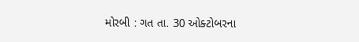મોરબી : ગત તા. 30 ઓક્ટોબરના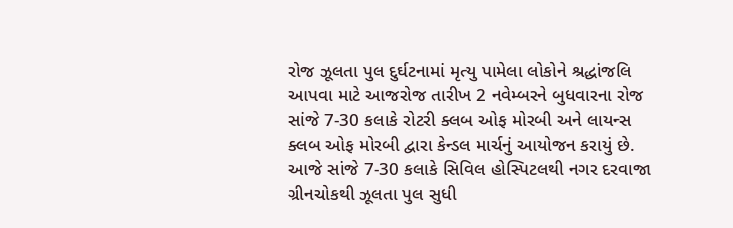રોજ ઝૂલતા પુલ દુર્ઘટનામાં મૃત્યુ પામેલા લોકોને શ્રદ્ધાંજલિ આપવા માટે આજરોજ તારીખ 2 નવેમ્બરને બુધવારના રોજ સાંજે 7-30 કલાકે રોટરી ક્લબ ઓફ મોરબી અને લાયન્સ ક્લબ ઓફ મોરબી દ્વારા કેન્ડલ માર્ચનું આયોજન કરાયું છે. આજે સાંજે 7-30 કલાકે સિવિલ હોસ્પિટલથી નગર દરવાજા ગ્રીનચોકથી ઝૂલતા પુલ સુધી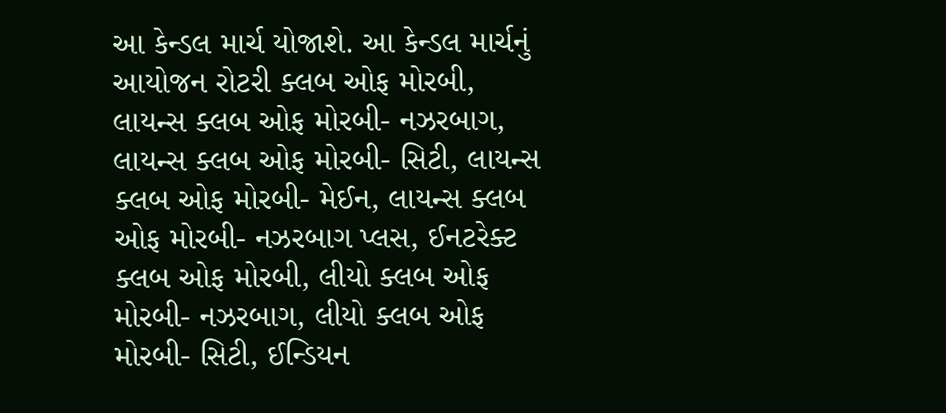આ કેન્ડલ માર્ચ યોજાશે. આ કેન્ડલ માર્ચનું આયોજન રોટરી ક્લબ ઓફ મોરબી, લાયન્સ ક્લબ ઓફ મોરબી- નઝરબાગ, લાયન્સ ક્લબ ઓફ મોરબી- સિટી, લાયન્સ ક્લબ ઓફ મોરબી- મેઈન, લાયન્સ ક્લબ ઓફ મોરબી- નઝરબાગ પ્લસ, ઈનટરેક્ટ ક્લબ ઓફ મોરબી, લીયો ક્લબ ઓફ મોરબી- નઝરબાગ, લીયો ક્લબ ઓફ મોરબી- સિટી, ઈન્ડિયન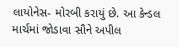લાયોનેસ- મોરબી કરાયું છે. આ કેન્ડલ માર્ચમાં જોડાવા સૌને અપીલ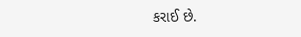કરાઈ છે.